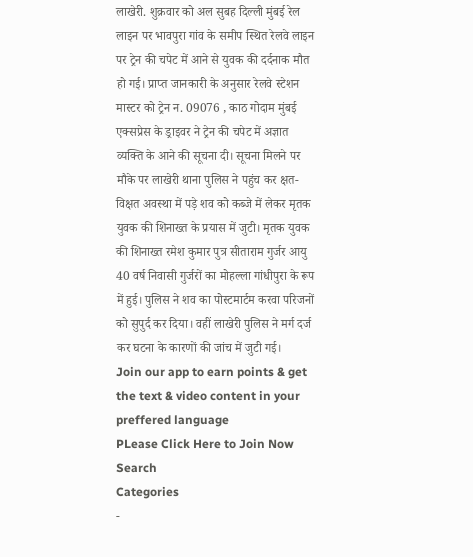लाखेरी. शुक्रवार को अल सुबह दिल्ली मुंबई रेल लाइन पर भावपुरा गांव के समीप स्थित रेलवे लाइन पर ट्रेन की चपेट में आने से युवक की दर्दनाक मौत हो गई। प्राप्त जानकारी के अनुसार रेलवे स्टेशन मास्टर को ट्रेन न. 09076 , काठ गोदाम मुंबई एक्सप्रेस के ड्राइवर ने ट्रेन की चपेट में अज्ञात व्यक्ति के आने की सूचना दी। सूचना मिलने पर मौके पर लाखेरी थाना पुलिस ने पहुंच कर क्षत-विक्षत अवस्था में पड़े शव को कब्जे में लेकर मृतक युवक की शिनाख्त के प्रयास में जुटी। मृतक युवक की शिनाख्त रमेश कुमार पुत्र सीताराम गुर्जर आयु 40 वर्ष निवासी गुर्जरों का मोहल्ला गांधीपुरा के रूप में हुई। पुलिस ने शव का पोस्टमार्टम करवा परिजनों को सुपुर्द कर दिया। वहीं लाखेरी पुलिस ने मर्ग दर्ज कर घटना के कारणों की जांच में जुटी गई।
Join our app to earn points & get the text & video content in your preffered language
PLease Click Here to Join Now
Search
Categories
-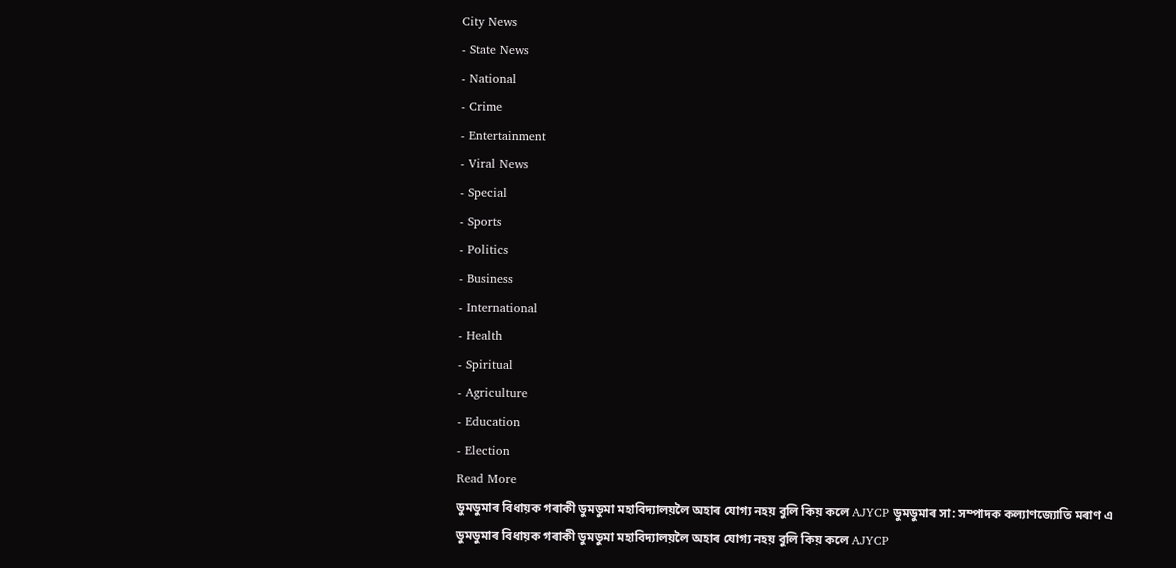City News
- State News
- National
- Crime
- Entertainment
- Viral News
- Special
- Sports
- Politics
- Business
- International
- Health
- Spiritual
- Agriculture
- Education
- Election
Read More
ডুমডুমাৰ বিধায়ক গৰাকী ডুমডুমা মহাবিদ্যালয়লৈ অহাৰ যোগ্য নহয় বুলি কিয় কলে AJYCP ডুমডুমাৰ সা: সম্পাদক কল্যাণজ্যোতি মৰাণ এ
ডুমডুমাৰ বিধায়ক গৰাকী ডুমডুমা মহাবিদ্যালয়লৈ অহাৰ যোগ্য নহয় বুলি কিয় কলে AJYCP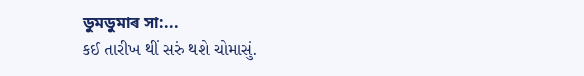ডুমডুমাৰ সা:...
કઈ તારીખ થીં સરું થશે ચોમાસું.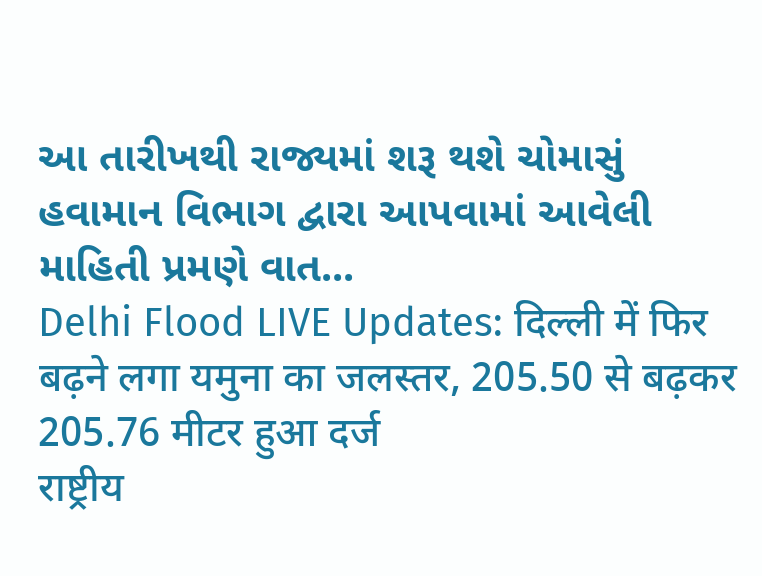આ તારીખથી રાજ્યમાં શરૂ થશે ચોમાસું
હવામાન વિભાગ દ્વારા આપવામાં આવેલી માહિતી પ્રમણે વાત...
Delhi Flood LIVE Updates: दिल्ली में फिर बढ़ने लगा यमुना का जलस्तर, 205.50 से बढ़कर 205.76 मीटर हुआ दर्ज
राष्ट्रीय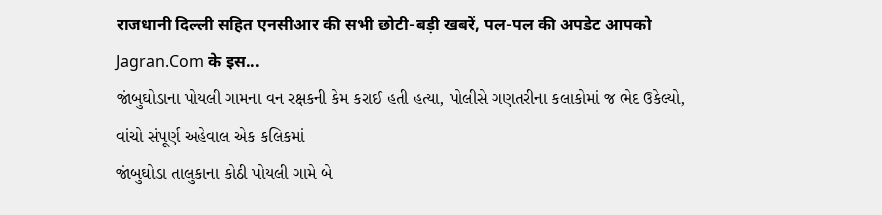राजधानी दिल्ली सहित एनसीआर की सभी छोटी-बड़ी खबरें, पल-पल की अपडेट आपको Jagran.Com के इस...
જાંબુઘોડાના પોયલી ગામના વન રક્ષકની કેમ કરાઈ હતી હત્યા, પોલીસે ગણતરીના કલાકોમાં જ ભેદ ઉકેલ્યો, વાંચો સંપૂર્ણ અહેવાલ એક કલિકમાં
જાંબુઘોડા તાલુકાના કોઠી પોયલી ગામે બે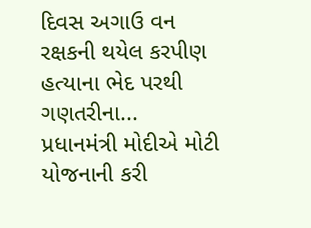દિવસ અગાઉ વન રક્ષકની થયેલ કરપીણ હત્યાના ભેદ પરથી ગણતરીના...
પ્રધાનમંત્રી મોદીએ મોટી યોજનાની કરી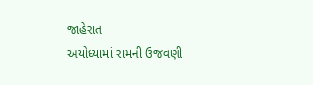જાહેરાત
અયોધ્યામાં રામની ઉજવણી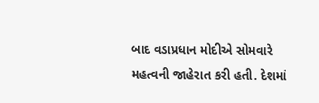બાદ વડાપ્રધાન મોદીએ સોમવારે મહત્વની જાહેરાત કરી હતી. દેશમાં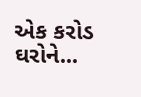એક કરોડ ઘરોને...